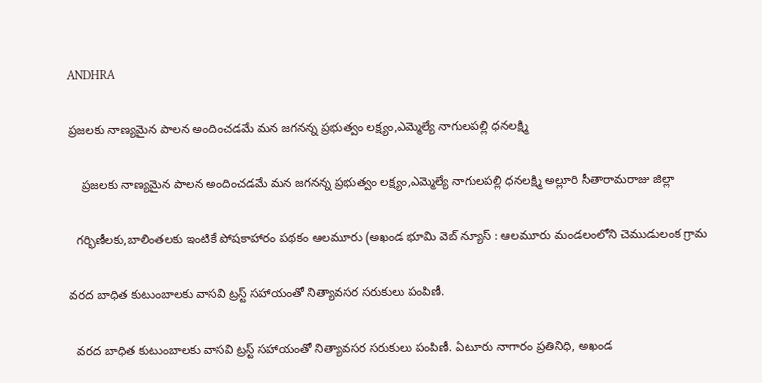ANDHRA

ప్రజలకు నాణ్యమైన పాలన అందించడమే మన జగనన్న ప్రభుత్వం లక్ష్యం,ఎమ్మెల్యే నాగులపల్లి ధనలక్ష్మి

    ప్రజలకు నాణ్యమైన పాలన అందించడమే మన జగనన్న ప్రభుత్వం లక్ష్యం,ఎమ్మెల్యే నాగులపల్లి ధనలక్ష్మి అల్లూరి సీతారామరాజు జిల్లా

  గర్భిణీలకు,బాలింతలకు ఇంటికే పోషకాహారం పథకం ఆలమూరు (అఖండ భూమి వెబ్ న్యూస్ : ఆలమూరు మండలంలోని చెముడులంక గ్రామ

వరద బాధిత కుటుంబాలకు వాసవి ట్రస్ట్ సహాయంతో నిత్యావసర సరుకులు పంపిణీ.

  వరద బాధిత కుటుంబాలకు వాసవి ట్రస్ట్ సహాయంతో నిత్యావసర సరుకులు పంపిణీ. ఏటూరు నాగారం ప్రతినిధి, అఖండ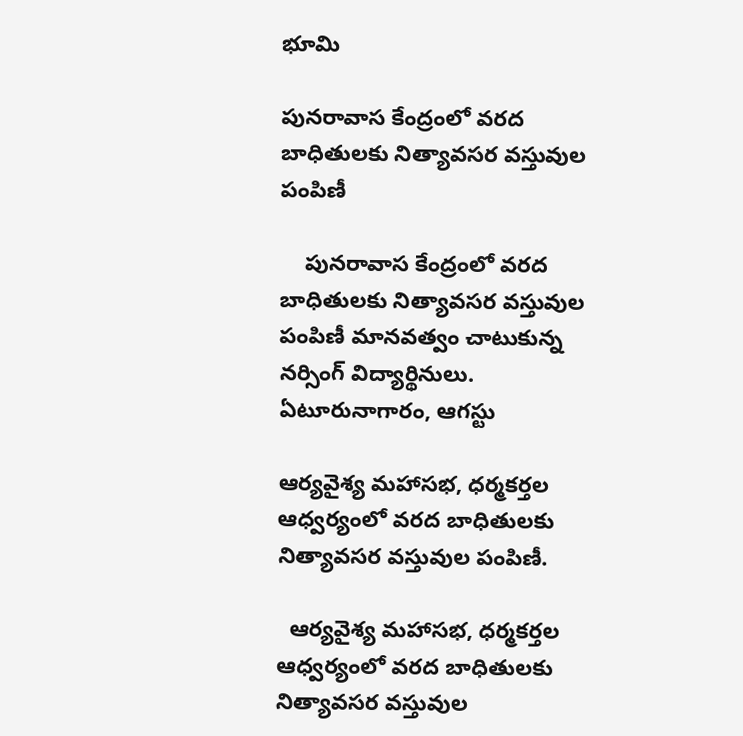భూమి

పునరావాస కేంద్రంలో వరద బాధితులకు నిత్యావసర వస్తువుల పంపిణీ

    పునరావాస కేంద్రంలో వరద బాధితులకు నిత్యావసర వస్తువుల పంపిణీ మానవత్వం చాటుకున్న నర్సింగ్ విద్యార్థినులు. ఏటూరునాగారం, ఆగస్టు

ఆర్యవైశ్య మహాసభ, ధర్మకర్తల ఆధ్వర్యంలో వరద బాధితులకు నిత్యావసర వస్తువుల పంపిణీ.

  ఆర్యవైశ్య మహాసభ, ధర్మకర్తల ఆధ్వర్యంలో వరద బాధితులకు నిత్యావసర వస్తువుల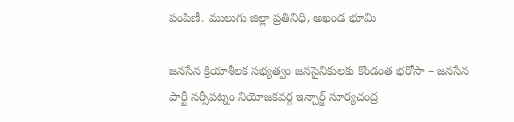పంపిణీ. ములుగు జిల్లా ప్రతినిధి, అఖండ భూమి

జనసేన క్రియాశీలక సభ్యత్వం జనసైనికులకు కొండంత భరోసా – జనసేన పార్టీ నర్సీపట్నం నియోజకవర్గ ఇన్చార్జ్ సూర్యచంద్ర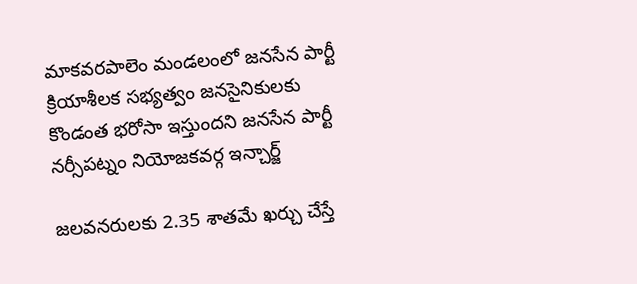మాకవరపాలెం మండలంలో జనసేన పార్టీ క్రియాశీలక సభ్యత్వం జనసైనికులకు కొండంత భరోసా ఇస్తుందని జనసేన పార్టీ నర్సీపట్నం నియోజకవర్గ ఇన్చార్జ్

జలవనరులకు 2.35 శాతమే ఖర్చు చేస్తే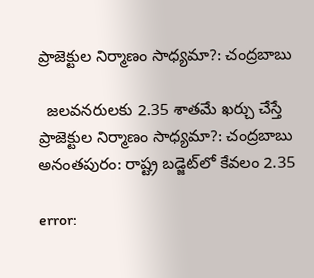ప్రాజెక్టుల నిర్మాణం సాధ్యమా?: చంద్రబాబు

  జలవనరులకు 2.35 శాతమే ఖర్చు చేస్తే ప్రాజెక్టుల నిర్మాణం సాధ్యమా?: చంద్రబాబు అనంతపురం: రాష్ట్ర బడ్జెట్‌లో కేవలం 2.35

error: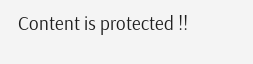Content is protected !!